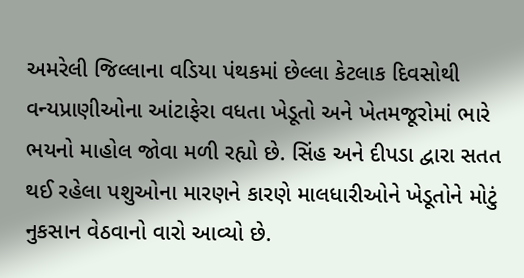અમરેલી જિલ્લાના વડિયા પંથકમાં છેલ્લા કેટલાક દિવસોથી વન્યપ્રાણીઓના આંટાફેરા વધતા ખેડૂતો અને ખેતમજૂરોમાં ભારે ભયનો માહોલ જોવા મળી રહ્યો છે. સિંહ અને દીપડા દ્વારા સતત થઈ રહેલા પશુઓના મારણને કારણે માલધારીઓને ખેડૂતોને મોટું નુકસાન વેઠવાનો વારો આવ્યો છે.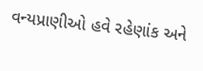વન્યપ્રાણીઓ હવે રહેણાંક અને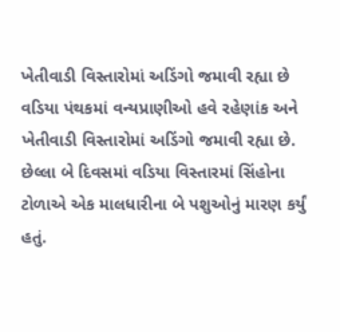ખેતીવાડી વિસ્તારોમાં અડિંગો જમાવી રહ્યા છે
વડિયા પંથકમાં વન્યપ્રાણીઓ હવે રહેણાંક અને ખેતીવાડી વિસ્તારોમાં અડિંગો જમાવી રહ્યા છે. છેલ્લા બે દિવસમાં વડિયા વિસ્તારમાં સિંહોના ટોળાએ એક માલધારીના બે પશુઓનું મારણ કર્યું હતું.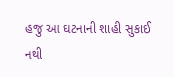હજુ આ ઘટનાની શાહી સુકાઈ નથી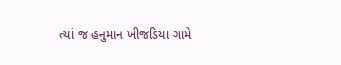ત્યાં જ હનુમાન ખીજડિયા ગામે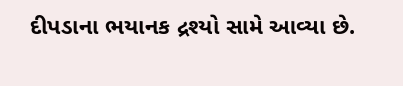દીપડાના ભયાનક દ્રશ્યો સામે આવ્યા છે.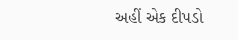અહીં એક દીપડો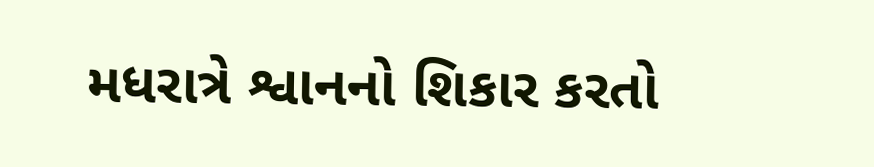મધરાત્રે શ્વાનનો શિકાર કરતો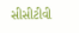સીસીટીવી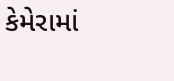કેમેરામાં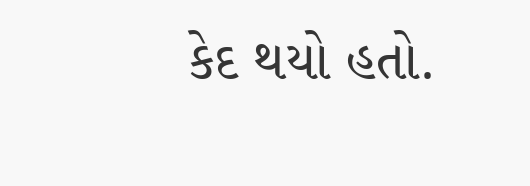કેદ થયો હતો.